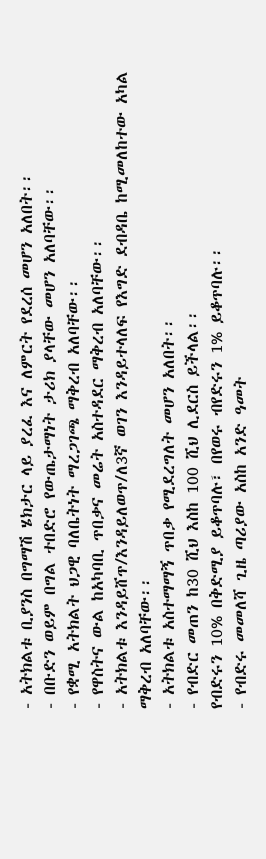- አትክልቱ ቢያንስ በግማሽ ሄክታር ላይ ያረፈ እና ለምርት የደረሰ መሆን አለበት፡፡
- በቡድን ወይም በግል ተበድሮ የውጤታማነት ታሪክ ያላቸው መሆን አለባቸው፡፡
- የቋሚ አትክልት ህጋዊ ባለቤትነት ማረጋገጫ ማቅረብ አለባቸው፡፡
- የዋስትና ውል ከአካባቢ ጥበቃና መሬት አስተዳደር ማቅረብ አለባቸው፡፡
- አትክልቱ እንዳይሸጥ/እንዳይለወጥ/ለ3ኛ ወገን እንዳይተላለፍ የእግድ ደብዳቤ ከሚመለከተው አካል ማቅረብ አለባቸው፡፡
- አትክልቱ አስተማማኝ ጥበቃ የሚደረግለት መሆን አለበት፡፡
- የብድር መጠን ከ30 ሺህ እስከ 100 ሺህ ሊደርስ ይችላል፡፡
የብድሩን 10% በቅድሚያ ይቆጥባሉ፣ በየወሩ ብየድሩን 1% ይቆጥባሉ፡፡
- የብድሩ መመለሻ ጊዜ ጣሪያው አስከ አንድ ዓመት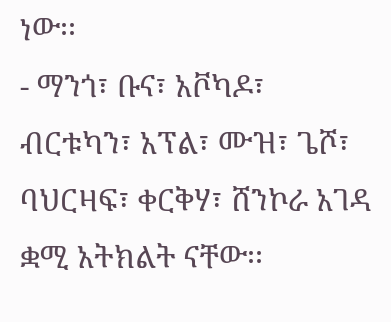ነው፡፡
- ማንጎ፣ ቡና፣ አቮካዶ፣ ብርቱካን፣ አፕል፣ ሙዝ፣ ጌሾ፣ ባህርዛፍ፣ ቀርቅሃ፣ ሸንኮራ አገዳ ቋሚ አትክልት ናቸው፡፡